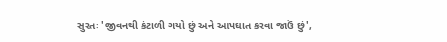સુરતઃ 'જીવનથી કંટાળી ગયો છું અને આપઘાત કરવા જાઉં છું',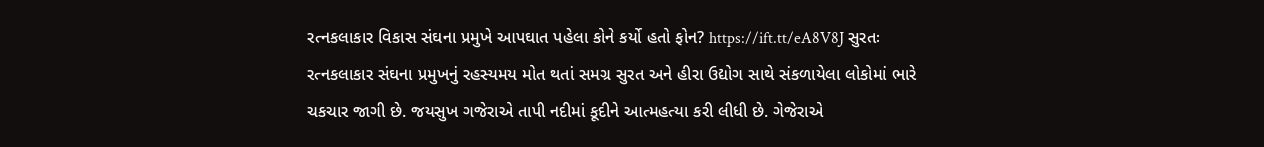રત્નકલાકાર વિકાસ સંઘના પ્રમુખે આપઘાત પહેલા કોને કર્યો હતો ફોન? https://ift.tt/eA8V8J સુરતઃ રત્નકલાકાર સંઘના પ્રમુખનું રહસ્યમય મોત થતાં સમગ્ર સુરત અને હીરા ઉદ્યોગ સાથે સંકળાયેલા લોકોમાં ભારે ચકચાર જાગી છે. જયસુખ ગજેરાએ તાપી નદીમાં કૂદીને આત્મહત્યા કરી લીધી છે. ગેજેરાએ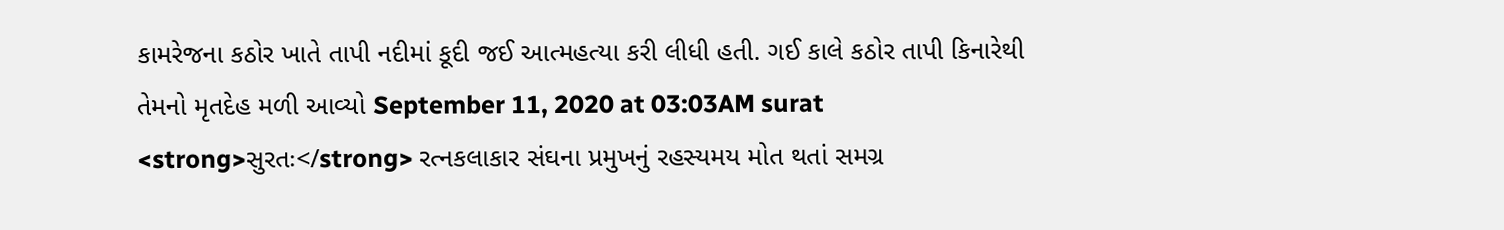કામરેજના કઠોર ખાતે તાપી નદીમાં કૂદી જઈ આત્મહત્યા કરી લીધી હતી. ગઈ કાલે કઠોર તાપી કિનારેથી તેમનો મૃતદેહ મળી આવ્યો September 11, 2020 at 03:03AM surat
<strong>સુરતઃ</strong> રત્નકલાકાર સંઘના પ્રમુખનું રહસ્યમય મોત થતાં સમગ્ર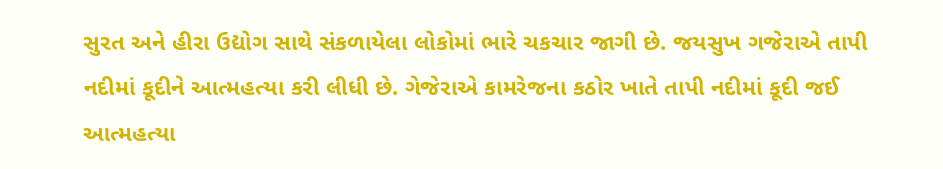સુરત અને હીરા ઉદ્યોગ સાથે સંકળાયેલા લોકોમાં ભારે ચકચાર જાગી છે. જયસુખ ગજેરાએ તાપી નદીમાં કૂદીને આત્મહત્યા કરી લીધી છે. ગેજેરાએ કામરેજના કઠોર ખાતે તાપી નદીમાં કૂદી જઈ આત્મહત્યા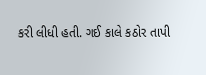કરી લીધી હતી. ગઈ કાલે કઠોર તાપી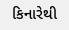કિનારેથી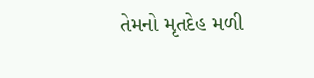તેમનો મૃતદેહ મળી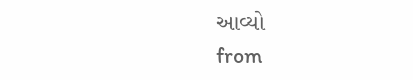આવ્યો
from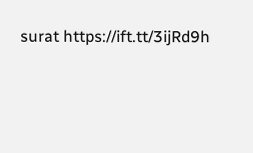surat https://ift.tt/3ijRd9h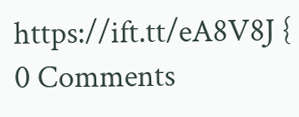https://ift.tt/eA8V8J {
0 Comments